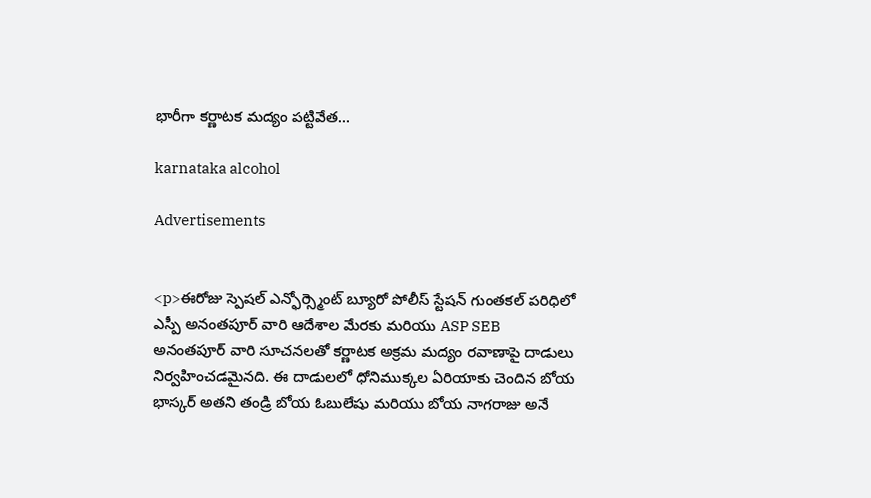భారీగా కర్ణాటక మద్యం పట్టివేత…

karnataka alcohol

Advertisements


<p>ఈరోజు స్పెషల్ ఎన్ఫోర్స్మెంట్ బ్యూరో పోలీస్ స్టేషన్ గుంతకల్ పరిధిలో ఎస్పీ అనంతపూర్ వారి ఆదేశాల మేరకు మరియు ASP SEB అనంతపూర్ వారి సూచనలతో కర్ణాటక అక్రమ మద్యం రవాణాపై దాడులు నిర్వహించడమైనది. ఈ దాడులలో ధోనిముక్కల ఏరియాకు చెందిన బోయ భాస్కర్ అతని తండ్రి బోయ ఓబులేషు మరియు బోయ నాగరాజు అనే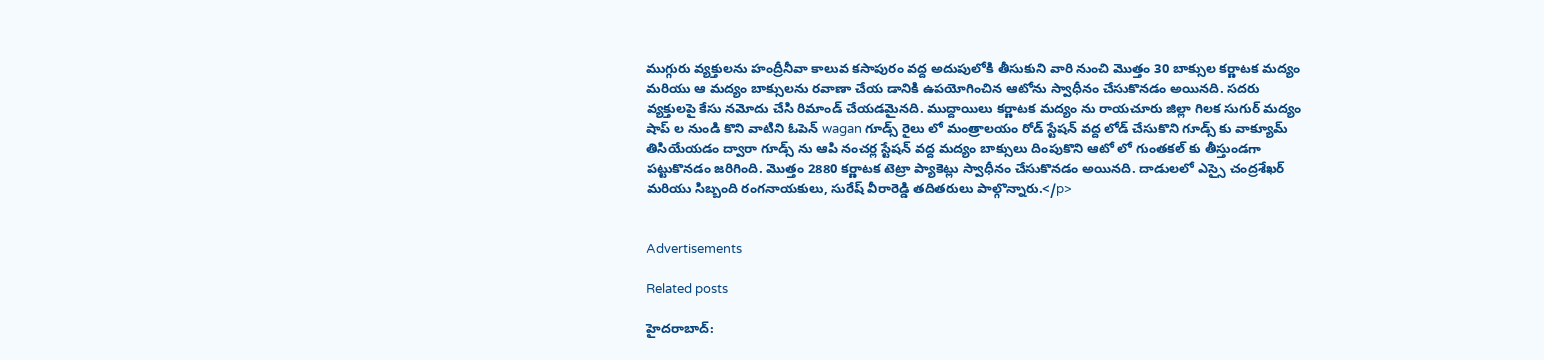ముగ్గురు వ్యక్తులను హంద్రీనీవా కాలువ కసాపురం వద్ద అదుపులోకి తీసుకుని వారి నుంచి మొత్తం 30 బాక్సుల కర్ణాటక మద్యం మరియు ఆ మద్యం బాక్సులను రవాణా చేయ డానికి ఉపయోగించిన ఆటోను స్వాధీనం చేసుకొనడం అయినది. సదరు వ్యక్తులపై కేసు నమోదు చేసి రిమాండ్ చేయడమైనది. ముద్దాయిలు కర్ణాటక మద్యం ను రాయచూరు జిల్లా గిలక సుగుర్ మద్యం షాప్ ల నుండి కొని వాటిని ఓపెన్ wagan గూడ్స్ రైలు లో మంత్రాలయం రోడ్ స్టేషన్ వద్ద లోడ్ చేసుకొని గూడ్స్ కు వాక్యూమ్ తిసియేయడం ద్వారా గూడ్స్ ను ఆపి నంచర్ల స్టేషన్ వద్ద మద్యం బాక్సులు దింపుకొని ఆటో లో గుంతకల్ కు తీస్తుండగా పట్టుకొనడం జరిగింది. మొత్తం 2880 కర్ణాటక టెట్రా ప్యాకెట్లు స్వాధీనం చేసుకొనడం అయినది. దాడులలో ఎస్సై చంద్రశేఖర్ మరియు సిబ్బంది రంగనాయకులు, సురేష్ వీరారెడ్డి తదితరులు పాల్గొన్నారు.</p>


Advertisements

Related posts

హైదరాబాద్: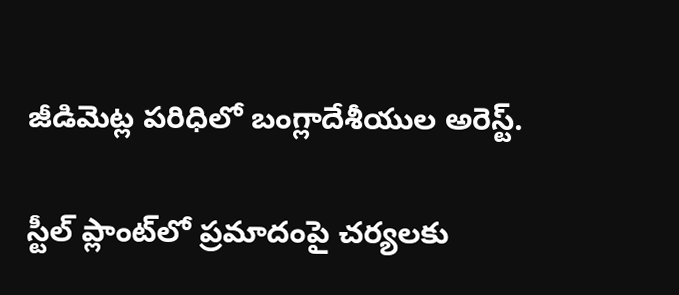జీడిమెట్ల పరిధిలో బంగ్లాదేశీయుల అరెస్ట్.

స్టీల్ ప్లాంట్‌లో ప్రమాదంపై చర్యలకు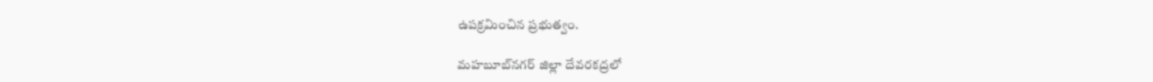ఉపక్రమించిన ప్రభుత్వం.

మహబూబ్‌నగర్ జిల్లా దేవరకద్రలో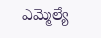ఎమ్మెల్యే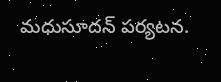మధుసూదన్ పర్యటన.